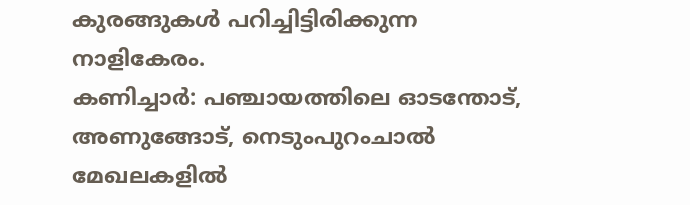കുരങ്ങുകൾ പറിച്ചിട്ടിരിക്കുന്ന നാളികേരം.
കണിച്ചാർ: പഞ്ചായത്തിലെ ഓടന്തോട്, അണുങ്ങോട്, നെടുംപുറംചാൽ മേഖലകളിൽ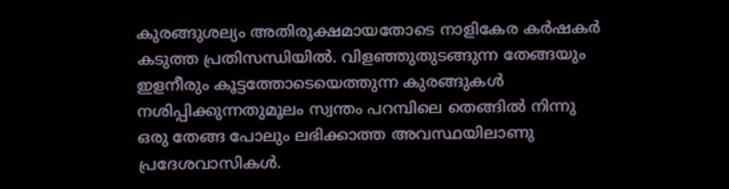കുരങ്ങുശല്യം അതിരൂക്ഷമായതോടെ നാളികേര കർഷകർ കടുത്ത പ്രതിസന്ധിയിൽ. വിളഞ്ഞുതുടങ്ങുന്ന തേങ്ങയും ഇളനീരും കൂട്ടത്തോടെയെത്തുന്ന കുരങ്ങുകൾ നശിപ്പിക്കുന്നതുമൂലം സ്വന്തം പറമ്പിലെ തെങ്ങിൽ നിന്നു ഒരു തേങ്ങ പോലും ലഭിക്കാത്ത അവസ്ഥയിലാണു പ്രദേശവാസികൾ.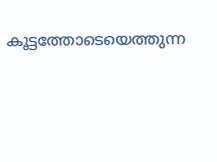കൂട്ടത്തോടെയെത്തുന്ന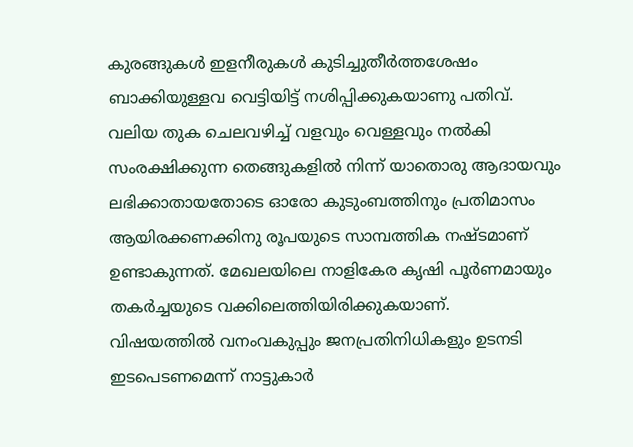കുരങ്ങുകൾ ഇളനീരുകൾ കുടിച്ചുതീർത്തശേഷം ബാക്കിയുള്ളവ വെട്ടിയിട്ട് നശിപ്പിക്കുകയാണു പതിവ്.
വലിയ തുക ചെലവഴിച്ച് വളവും വെള്ളവും നൽകി സംരക്ഷിക്കുന്ന തെങ്ങുകളിൽ നിന്ന് യാതൊരു ആദായവും ലഭിക്കാതായതോടെ ഓരോ കുടുംബത്തിനും പ്രതിമാസം ആയിരക്കണക്കിനു രൂപയുടെ സാമ്പത്തിക നഷ്ടമാണ് ഉണ്ടാകുന്നത്. മേഖലയിലെ നാളികേര കൃഷി പൂർണമായും തകർച്ചയുടെ വക്കിലെത്തിയിരിക്കുകയാണ്.
വിഷയത്തിൽ വനംവകുപ്പും ജനപ്രതിനിധികളും ഉടനടി ഇടപെടണമെന്ന് നാട്ടുകാർ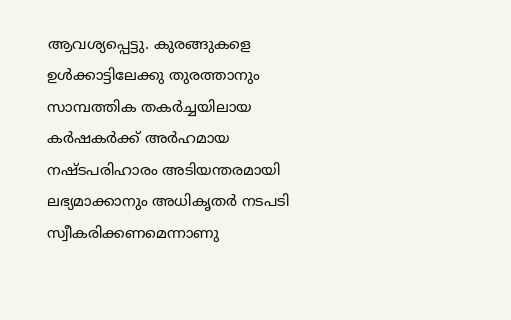ആവശ്യപ്പെട്ടു. കുരങ്ങുകളെ ഉൾക്കാട്ടിലേക്കു തുരത്താനും സാമ്പത്തിക തകർച്ചയിലായ കർഷകർക്ക് അർഹമായ നഷ്ടപരിഹാരം അടിയന്തരമായി ലഭ്യമാക്കാനും അധികൃതർ നടപടി സ്വീകരിക്കണമെന്നാണു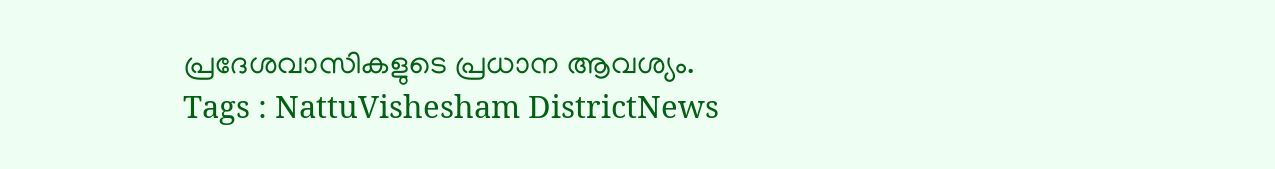പ്രദേശവാസികളുടെ പ്രധാന ആവശ്യം.
Tags : NattuVishesham DistrictNews